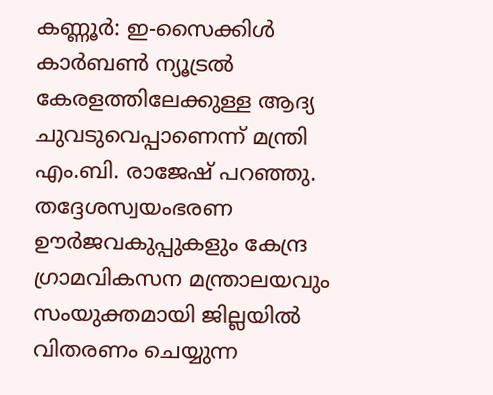കണ്ണൂർ: ഇ-സൈക്കിൾ കാർബൺ ന്യൂട്രൽ കേരളത്തിലേക്കുള്ള ആദ്യ ചുവടുവെപ്പാണെന്ന് മന്ത്രി എം.ബി. രാജേഷ് പറഞ്ഞു. തദ്ദേശസ്വയംഭരണ ഊർജവകുപ്പുകളും കേന്ദ്ര ഗ്രാമവികസന മന്ത്രാലയവും സംയുക്തമായി ജില്ലയിൽ വിതരണം ചെയ്യുന്ന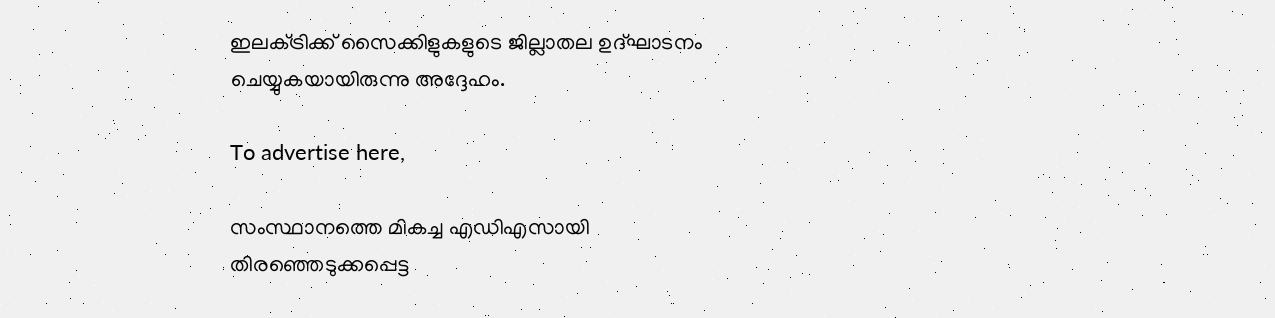ഇലക്‌ട്രിക്ക് സൈക്കിളുകളുടെ ജില്ലാതല ഉദ്ഘാടനം ചെയ്യുകയായിരുന്നു അദ്ദേഹം.

To advertise here,

സംസ്ഥാനത്തെ മികച്ച എഡിഎസായി തിരഞ്ഞെടുക്കപ്പെട്ട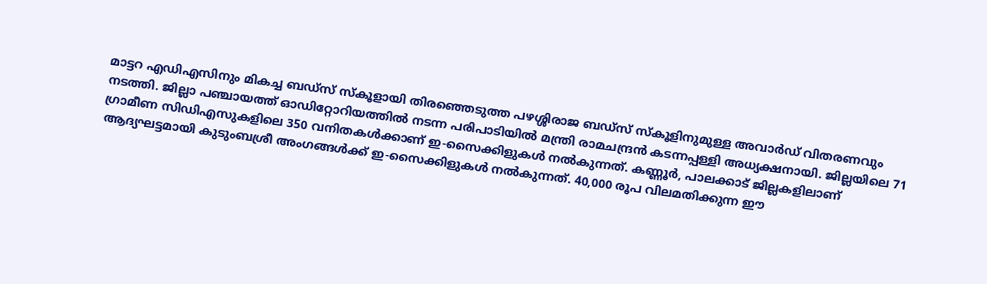മാട്ടറ എഡിഎസിനും മികച്ച ബഡ്‌സ് സ്കൂളായി തിരഞ്ഞെടുത്ത പഴശ്ശിരാജ ബഡ്‌സ് സ്കൂളിനുമുള്ള അവാർഡ് വിതരണവും നടത്തി. ജില്ലാ പഞ്ചായത്ത് ഓഡിറ്റോറിയത്തിൽ നടന്ന പരിപാടിയിൽ മന്ത്രി രാമചന്ദ്രൻ കടന്നപ്പള്ളി അധ്യക്ഷനായി. ജില്ലയിലെ 71 ഗ്രാമീണ സിഡിഎസുകളിലെ 350 വനിതകൾക്കാണ് ഇ-സൈക്കിളുകൾ നൽകുന്നത്. കണ്ണൂർ, പാലക്കാട് ജില്ലകളിലാണ് ആദ്യഘട്ടമായി കുടുംബശ്രീ അംഗങ്ങൾക്ക് ഇ-സൈക്കിളുകൾ നൽകുന്നത്. 40,000 രൂപ വിലമതിക്കുന്ന ഈ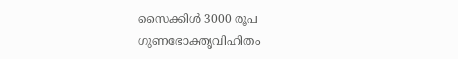സൈക്കിൾ 3000 രൂപ ഗുണഭോക്തൃവിഹിതം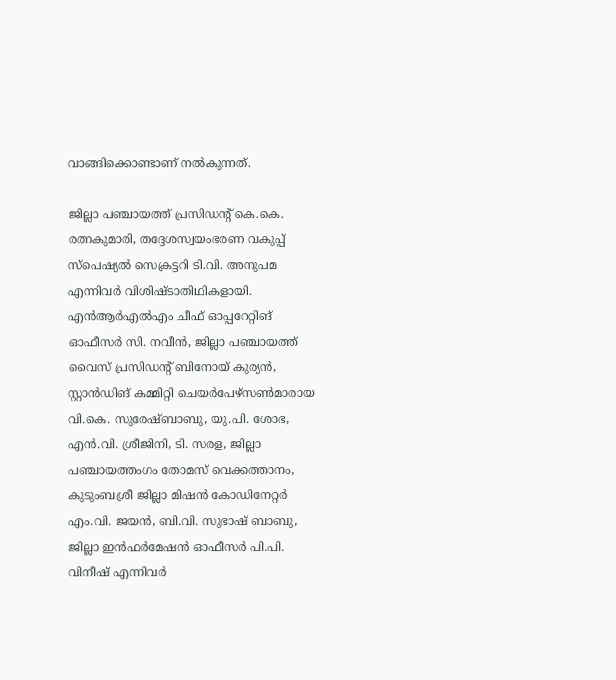വാങ്ങിക്കൊണ്ടാണ് നൽകുന്നത്.

ജില്ലാ പഞ്ചായത്ത് പ്രസിഡന്റ് കെ.കെ. രത്നകുമാരി, തദ്ദേശസ്വയംഭരണ വകുപ്പ് സ്പെഷ്യൽ സെക്രട്ടറി ടി.വി. അനുപമ എന്നിവർ വിശിഷ്ടാതിഥികളായി. എൻആർഎൽഎം ചീഫ് ഓപ്പറേറ്റിങ് ഓഫീസർ സി. നവീൻ, ജില്ലാ പഞ്ചായത്ത് വൈസ് പ്രസിഡന്റ് ബിനോയ് കുര്യൻ, സ്റ്റാൻഡിങ് കമ്മിറ്റി ചെയർപേഴ്‌സൺമാരായ വി.കെ. സുരേഷ്ബാബു, യു.പി. ശോഭ, എൻ.വി. ശ്രീജിനി, ടി. സരള, ജില്ലാ പഞ്ചായത്തംഗം തോമസ് വെക്കത്താനം, കുടുംബശ്രീ ജില്ലാ മിഷൻ കോഡിനേറ്റർ എം.വി. ജയൻ, ബി.വി. സുഭാഷ് ബാബു, ജില്ലാ ഇൻഫർമേഷൻ ഓഫീസർ പി.പി. വിനീഷ് എന്നിവർ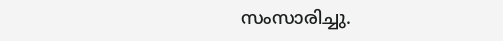സംസാരിച്ചു.